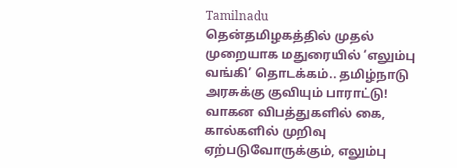Tamilnadu
தென்தமிழகத்தில் முதல் முறையாக மதுரையில் ‘எலும்பு வங்கி’ தொடக்கம்.. தமிழ்நாடு அரசுக்கு குவியும் பாராட்டு!
வாகன விபத்துகளில் கை, கால்களில் முறிவு ஏற்படுவோருக்கும், எலும்பு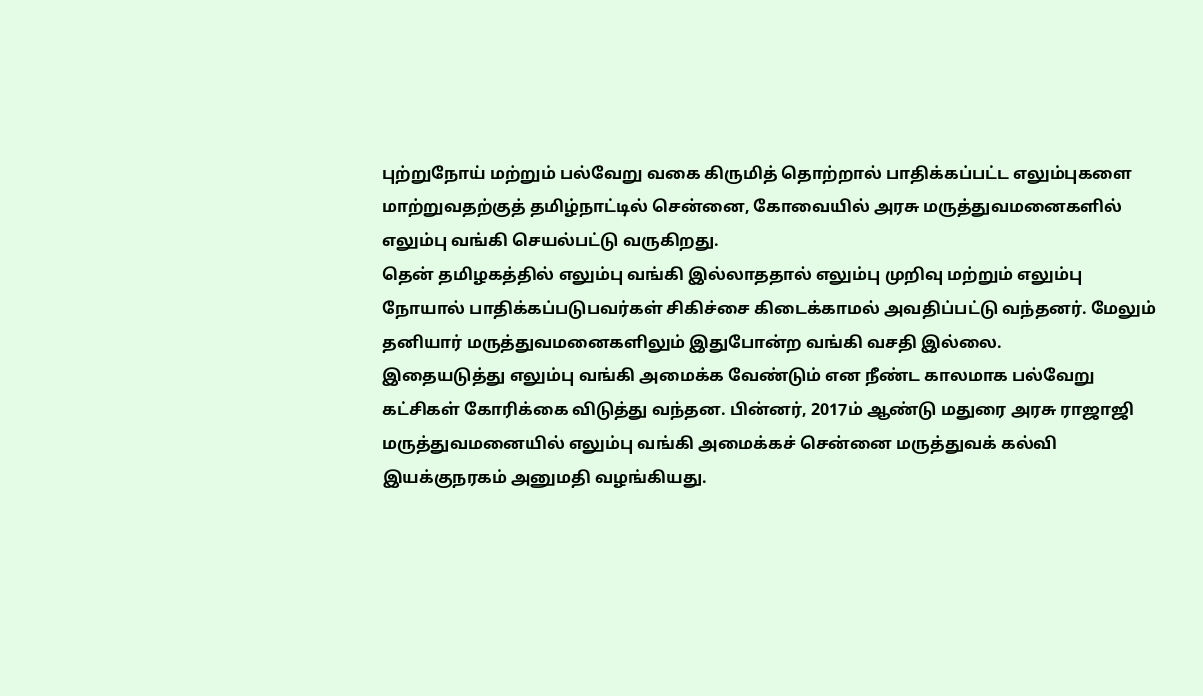புற்றுநோய் மற்றும் பல்வேறு வகை கிருமித் தொற்றால் பாதிக்கப்பட்ட எலும்புகளை மாற்றுவதற்குத் தமிழ்நாட்டில் சென்னை, கோவையில் அரசு மருத்துவமனைகளில் எலும்பு வங்கி செயல்பட்டு வருகிறது.
தென் தமிழகத்தில் எலும்பு வங்கி இல்லாததால் எலும்பு முறிவு மற்றும் எலும்பு நோயால் பாதிக்கப்படுபவர்கள் சிகிச்சை கிடைக்காமல் அவதிப்பட்டு வந்தனர். மேலும் தனியார் மருத்துவமனைகளிலும் இதுபோன்ற வங்கி வசதி இல்லை.
இதையடுத்து எலும்பு வங்கி அமைக்க வேண்டும் என நீண்ட காலமாக பல்வேறு கட்சிகள் கோரிக்கை விடுத்து வந்தன. பின்னர், 2017ம் ஆண்டு மதுரை அரசு ராஜாஜி மருத்துவமனையில் எலும்பு வங்கி அமைக்கச் சென்னை மருத்துவக் கல்வி இயக்குநரகம் அனுமதி வழங்கியது.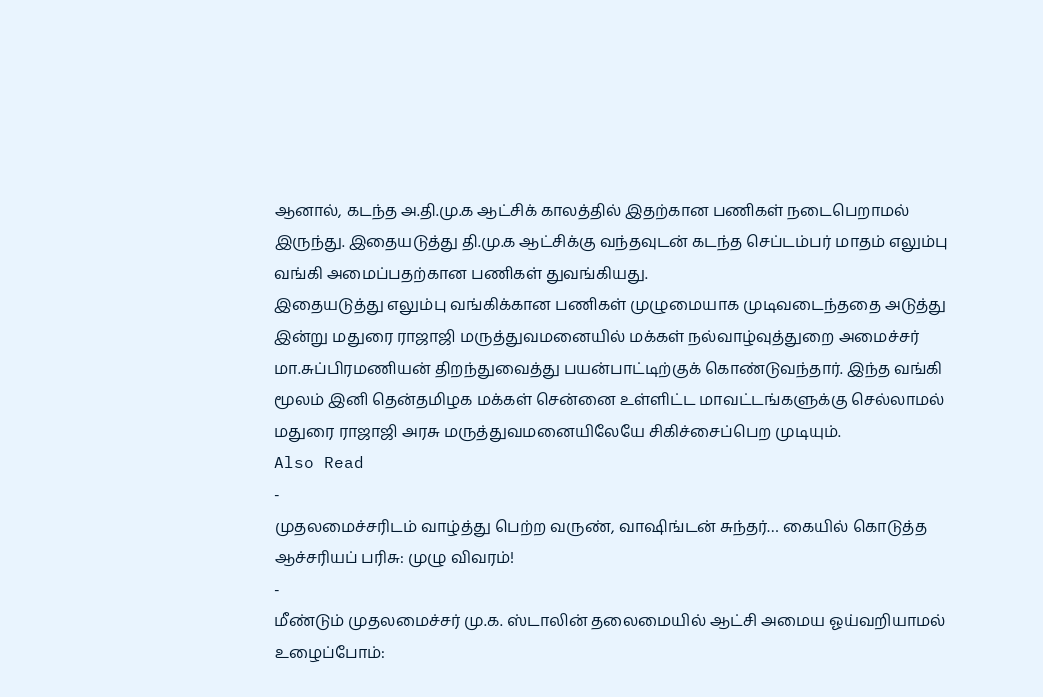ஆனால், கடந்த அ.தி.மு.க ஆட்சிக் காலத்தில் இதற்கான பணிகள் நடைபெறாமல் இருந்து. இதையடுத்து தி.மு.க ஆட்சிக்கு வந்தவுடன் கடந்த செப்டம்பர் மாதம் எலும்பு வங்கி அமைப்பதற்கான பணிகள் துவங்கியது.
இதையடுத்து எலும்பு வங்கிக்கான பணிகள் முழுமையாக முடிவடைந்ததை அடுத்து இன்று மதுரை ராஜாஜி மருத்துவமனையில் மக்கள் நல்வாழ்வுத்துறை அமைச்சர் மா.சுப்பிரமணியன் திறந்துவைத்து பயன்பாட்டிற்குக் கொண்டுவந்தார். இந்த வங்கி மூலம் இனி தென்தமிழக மக்கள் சென்னை உள்ளிட்ட மாவட்டங்களுக்கு செல்லாமல் மதுரை ராஜாஜி அரசு மருத்துவமனையிலேயே சிகிச்சைப்பெற முடியும்.
Also Read
-
முதலமைச்சரிடம் வாழ்த்து பெற்ற வருண், வாஷிங்டன் சுந்தர்… கையில் கொடுத்த ஆச்சரியப் பரிசு: முழு விவரம்!
-
மீண்டும் முதலமைச்சர் மு.க. ஸ்டாலின் தலைமையில் ஆட்சி அமைய ஓய்வறியாமல் உழைப்போம்: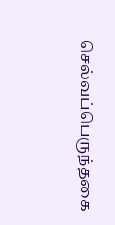செல்வப்பெருந்தகை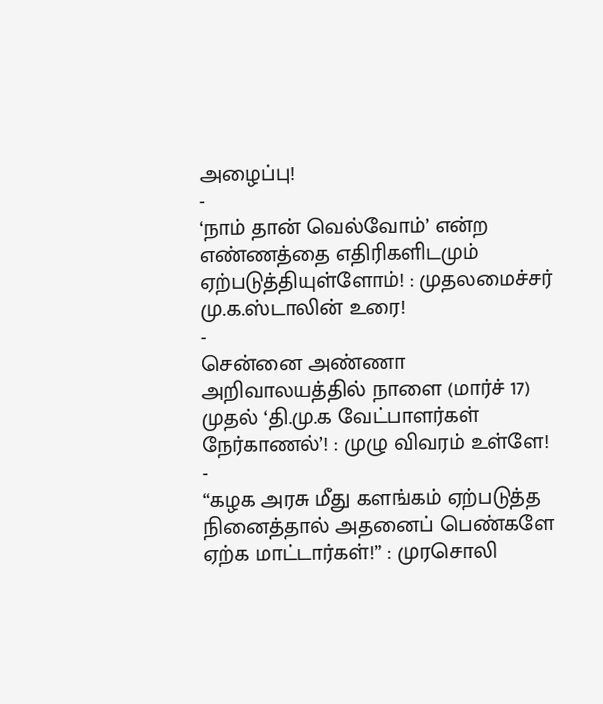அழைப்பு!
-
‘நாம் தான் வெல்வோம்’ என்ற எண்ணத்தை எதிரிகளிடமும் ஏற்படுத்தியுள்ளோம்! : முதலமைச்சர் மு.க.ஸ்டாலின் உரை!
-
சென்னை அண்ணா அறிவாலயத்தில் நாளை (மார்ச் 17) முதல் ‘தி.மு.க வேட்பாளர்கள் நேர்காணல்’! : முழு விவரம் உள்ளே!
-
“கழக அரசு மீது களங்கம் ஏற்படுத்த நினைத்தால் அதனைப் பெண்களே ஏற்க மாட்டார்கள்!” : முரசொலி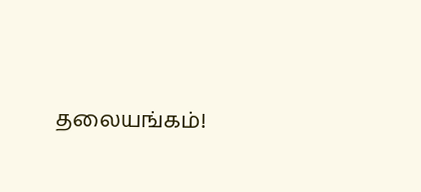தலையங்கம்!